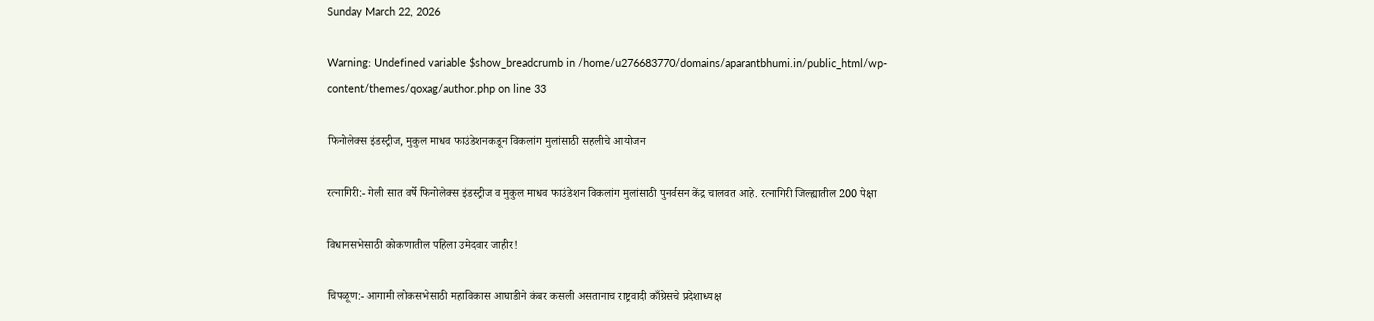Sunday March 22, 2026

Warning: Undefined variable $show_breadcrumb in /home/u276683770/domains/aparantbhumi.in/public_html/wp-content/themes/qoxag/author.php on line 33

फिनोलेक्स इंडस्ट्रीज, मुकुल माधव फाउंडेशनकडून विकलांग मुलांसाठी सहलीचे आयोजन

रत्‍नागिरी:- गेली सात वर्षे फिनोलेक्स इंडस्ट्रीज व मुकुल माधव फाउंडेशन विकलांग मुलांसाठी पुनर्वसन केंद्र चालवत आहे. रत्नागिरी जिल्ह्यातील 200 पेक्षा

विधानसभेसाठी कोकणातील पहिला उमेदवार जाहीर!

चिपळूण:- आगामी लोकसभेसाठी महाविकास आघाडीने कंबर कसली असतानाच राष्ट्रवादी काँग्रेसचे प्रदेशाध्यक्ष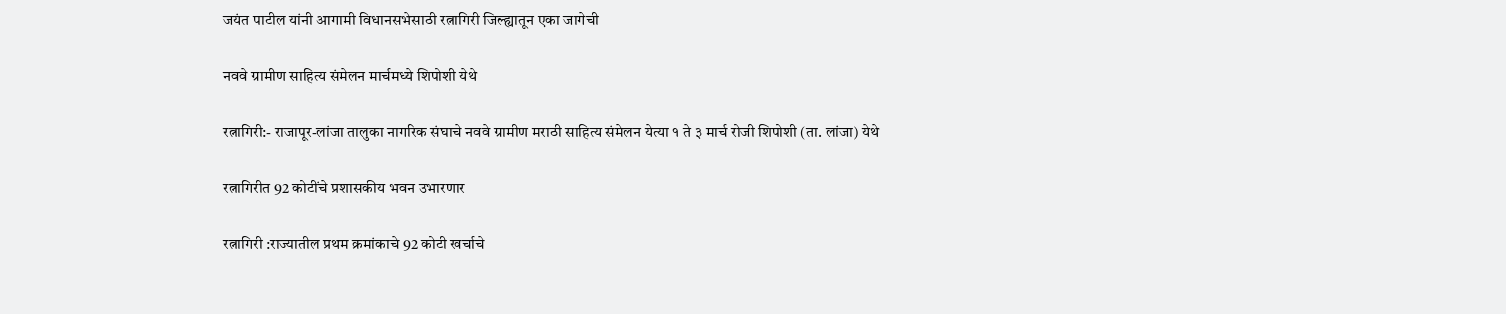जयंत पाटील यांनी आगामी विधानसभेसाठी रत्नागिरी जिल्ह्यातून एका जागेची

नववे ग्रामीण साहित्य संमेलन मार्चमध्ये शिपोशी येथे

रत्नागिरी:- राजापूर-लांजा तालुका नागरिक संघाचे नववे ग्रामीण मराठी साहित्य संमेलन येत्या १ ते ३ मार्च रोजी शिपोशी (ता. लांजा) येथे

रत्नागिरीत 92 कोटींचे प्रशासकीय भवन उभारणार

रत्नागिरी :राज्यातील प्रथम क्रमांकाचे 92 कोटी खर्चाचे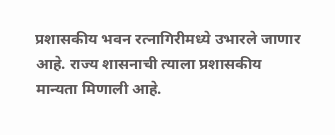प्रशासकीय भवन रत्नागिरीमध्ये उभारले जाणार आहे. राज्य शासनाची त्याला प्रशासकीय मान्यता मिणाली आहे.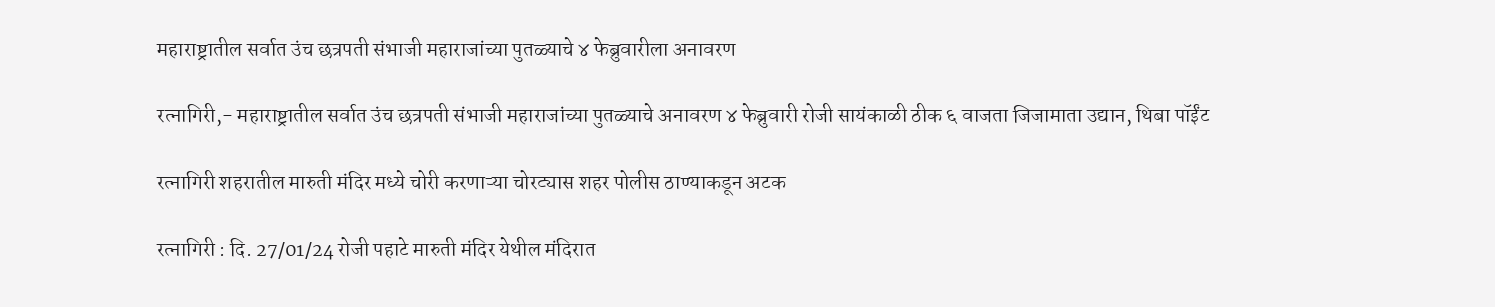महाराष्ट्रातील सर्वात उंच छत्रपती संभाजी महाराजांच्या पुतळ्याचे ४ फेब्रुवारीला अनावरण

रत्नागिरी,- महाराष्ट्रातील सर्वात उंच छत्रपती संभाजी महाराजांच्या पुतळ्याचे अनावरण ४ फेब्रुवारी रोजी सायंकाळी ठीक ६ वाजता जिजामाता उद्यान, थिबा पॉईंट

रत्नागिरी शहरातील मारुती मंदिर मध्ये चोरी करणाऱ्या चोरट्यास शहर पोलीस ठाण्याकडून अटक

रत्नागिरी : दि. 27/01/24 रोजी पहाटे मारुती मंदिर येथील मंदिरात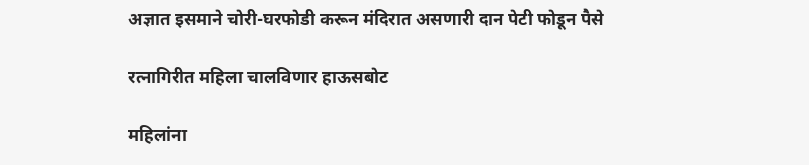अज्ञात इसमाने चोरी-घरफोडी करून मंदिरात असणारी दान पेटी फोडून पैसे

रत्नागिरीत महिला चालविणार हाऊसबोट

महिलांना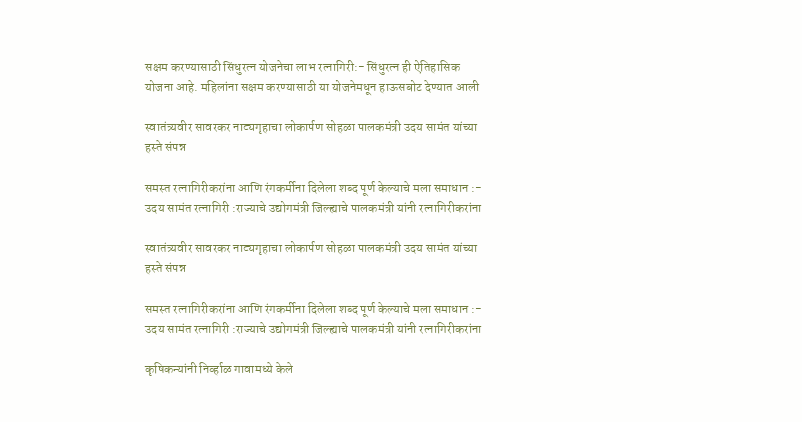सक्षम करण्यासाठी सिंधुरत्न योजनेचा लाभ रत्नागिरी:- सिंधुरत्न ही ऐतिहासिक योजना आहे. महिलांना सक्षम करण्यासाठी या योजनेमधून हाऊसबोट देण्यात आली

स्वातंत्र्यवीर सावरकर नाट्यगृहाचा लोकार्पण सोहळा पालकमंत्री उदय सामंत यांच्या हस्ते संपन्न

समस्त रत्नागिरीकरांना आणि रंगकर्मीना दिलेला शब्द पूर्ण केल्याचे मला समाधान :- उदय सामंत रत्नागिरी :राज्याचे उद्योगमंत्री जिल्ह्याचे पालकमंत्री यांनी रत्नागिरीकरांना

स्वातंत्र्यवीर सावरकर नाट्यगृहाचा लोकार्पण सोहळा पालकमंत्री उदय सामंत यांच्या हस्ते संपन्न

समस्त रत्नागिरीकरांना आणि रंगकर्मीना दिलेला शब्द पूर्ण केल्याचे मला समाधान :- उदय सामंत रत्नागिरी :राज्याचे उद्योगमंत्री जिल्ह्याचे पालकमंत्री यांनी रत्नागिरीकरांना

कृषिकन्यांनी निर्व्हाळ गावामध्ये केले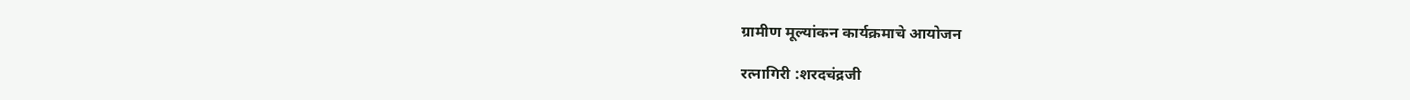ग्रामीण मूल्यांकन कार्यक्रमाचे आयोजन

रत्नागिरी :शरदचंद्रजी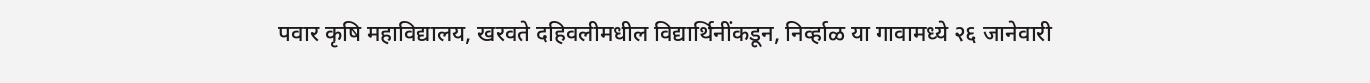पवार कृषि महाविद्यालय, खरवते दहिवलीमधील विद्यार्थिनींकडून, निर्व्हाळ या गावामध्ये २६ जानेवारी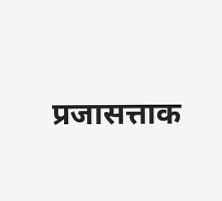प्रजासत्ताक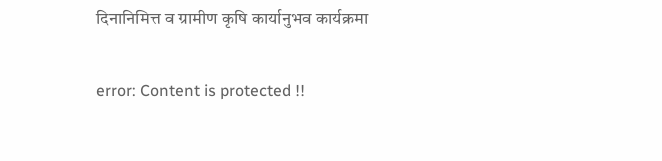दिनानिमित्त व ग्रामीण कृषि कार्यानुभव कार्यक्रमा

error: Content is protected !!